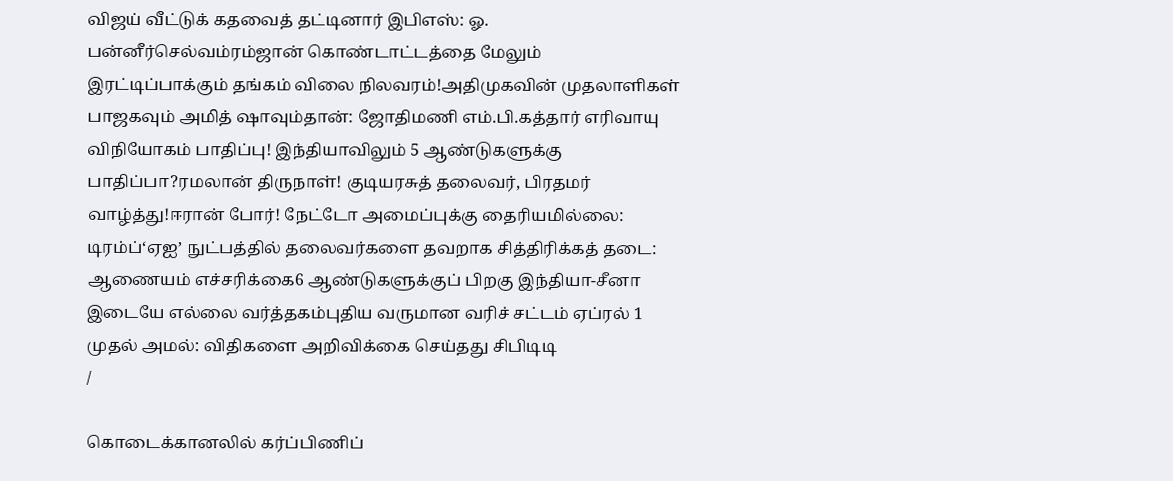விஜய் வீட்டுக் கதவைத் தட்டினார் இபிஎஸ்: ஓ. பன்னீர்செல்வம்ரம்ஜான் கொண்டாட்டத்தை மேலும் இரட்டிப்பாக்கும் தங்கம் விலை நிலவரம்!அதிமுகவின் முதலாளிகள் பாஜகவும் அமித் ஷாவும்தான்: ஜோதிமணி எம்.பி.கத்தார் எரிவாயு விநியோகம் பாதிப்பு! இந்தியாவிலும் 5 ஆண்டுகளுக்கு பாதிப்பா?ரமலான் திருநாள்! குடியரசுத் தலைவர், பிரதமர் வாழ்த்து!ஈரான் போர்! நேட்டோ அமைப்புக்கு தைரியமில்லை: டிரம்ப்‘ஏஐ’ நுட்பத்தில் தலைவர்களை தவறாக சித்திரிக்கத் தடை: ஆணையம் எச்சரிக்கை6 ஆண்டுகளுக்குப் பிறகு இந்தியா-சீனா இடையே எல்லை வர்த்தகம்புதிய வருமான வரிச் சட்டம் ஏப்ரல் 1 முதல் அமல்: விதிகளை அறிவிக்கை செய்தது சிபிடிடி
/

கொடைக்கானலில் கர்ப்பிணிப்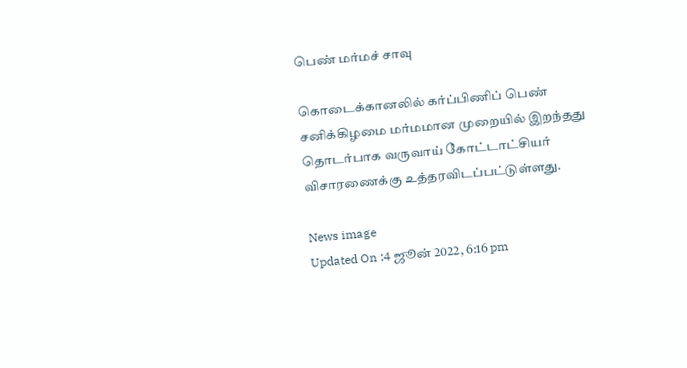பெண் மர்மச் சாவு

கொடைக்கானலில் கர்ப்பிணிப் பெண் சனிக்கிழமை மர்மமான முறையில் இறந்தது தொடர்பாக வருவாய் கோட்டாட்சியர் விசாரணைக்கு உத்தரவிடப்பட்டுள்ளது.

News image
Updated On :4 ஜூன் 2022, 6:16 pm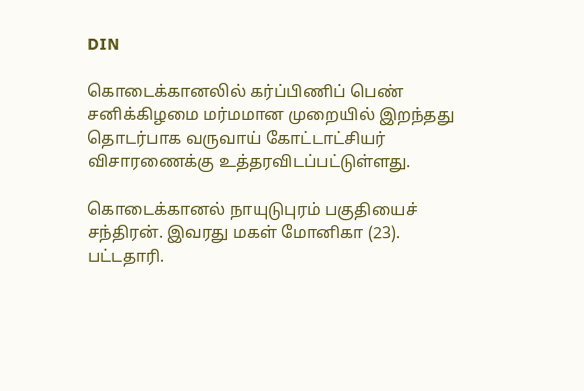DIN

கொடைக்கானலில் கர்ப்பிணிப் பெண் சனிக்கிழமை மர்மமான முறையில் இறந்தது தொடர்பாக வருவாய் கோட்டாட்சியர் விசாரணைக்கு உத்தரவிடப்பட்டுள்ளது.

கொடைக்கானல் நாயுடுபுரம் பகுதியைச் சந்திரன். இவரது மகள் மோனிகா (23). பட்டதாரி.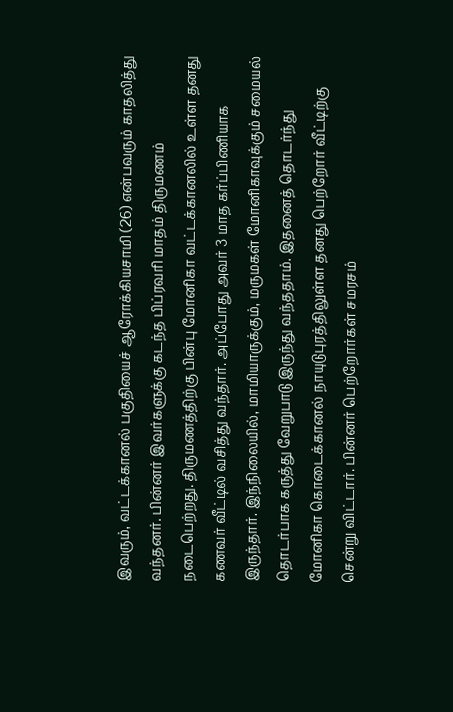இவரும், வட்டக்கானல் பகுதியைச் ஆரோக்கியசாமி (26) என்பவரும் காதலித்து வந்தனர். பின்னர் இவர்களுக்கு கடந்த பிப்ரவரி மாதம் திருமணம் நடைபெற்றது. திருமணத்திற்கு பின்பு மோனிகா வட்டக்கானலில் உள்ள தனது கணவர் வீட்டில் வசித்து வந்தார். அப்போது அவர் 3 மாத கர்ப்பிணியாக இருந்தார். இந்நிலையில், மாமியாருக்கும், மருமகள் மோனிகாவுக்கும் சமையல் தொடர்பாக கருத்து வேறுபாடு இருந்து வந்ததாம். இதனைத் தொடர்ந்து மோனிகா கொடைக்கானல் நாயுடுபுரத்திலுள்ள தனது பெற்றோர் வீட்டிற்கு சென்று விட்டார். பின்னர் பெற்றோர்கள் சமரசம்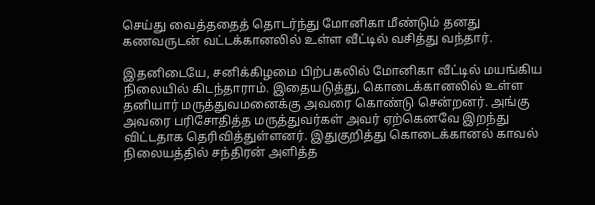செய்து வைத்ததைத் தொடர்ந்து மோனிகா மீண்டும் தனது கணவருடன் வட்டக்கானலில் உள்ள வீட்டில் வசித்து வந்தார்.

இதனிடையே, சனிக்கிழமை பிற்பகலில் மோனிகா வீட்டில் மயங்கிய நிலையில் கிடந்தாராம். இதையடுத்து, கொடைக்கானலில் உள்ள தனியார் மருத்துவமனைக்கு அவரை கொண்டு சென்றனர். அங்கு அவரை பரிசோதித்த மருத்துவர்கள் அவர் ஏற்கெனவே இறந்து விட்டதாக தெரிவித்துள்ளனர். இதுகுறித்து கொடைக்கானல் காவல் நிலையத்தில் சந்திரன் அளித்த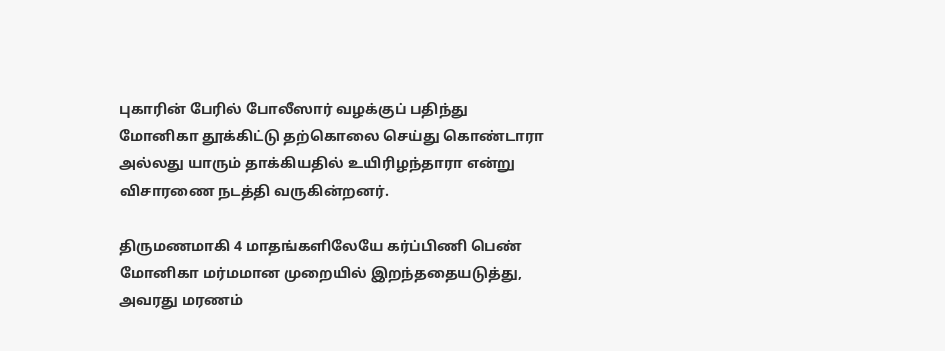புகாரின் பேரில் போலீஸார் வழக்குப் பதிந்து மோனிகா தூக்கிட்டு தற்கொலை செய்து கொண்டாரா அல்லது யாரும் தாக்கியதில் உயிரிழந்தாரா என்று விசாரணை நடத்தி வருகின்றனர்.

திருமணமாகி 4 மாதங்களிலேயே கர்ப்பிணி பெண் மோனிகா மர்மமான முறையில் இறந்ததையடுத்து, அவரது மரணம்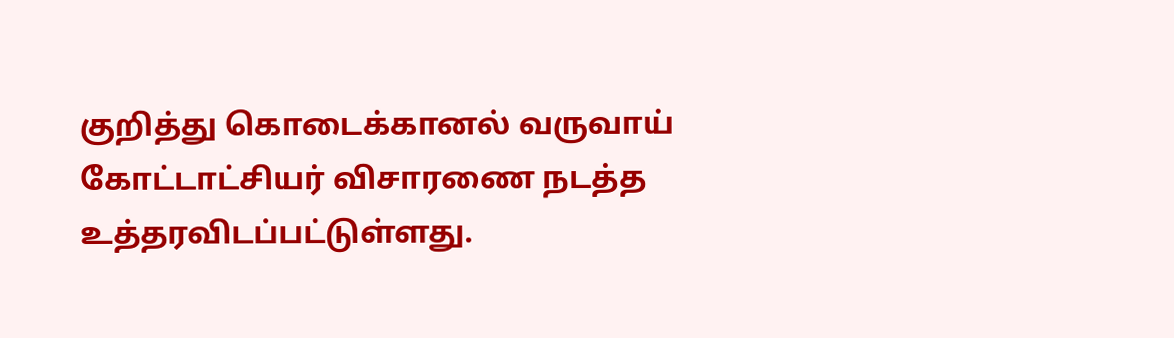குறித்து கொடைக்கானல் வருவாய் கோட்டாட்சியர் விசாரணை நடத்த உத்தரவிடப்பட்டுள்ளது.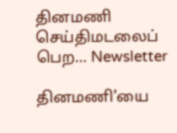தினமணி செய்திமடலைப் பெற... Newsletter

தினமணி'யை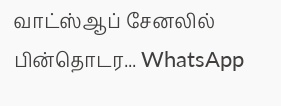வாட்ஸ்ஆப் சேனலில் பின்தொடர... WhatsApp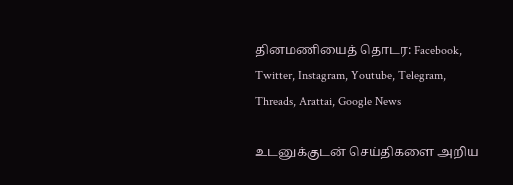தினமணியைத் தொடர: Facebook, Twitter, Instagram, Youtube, Telegram, Threads, Arattai, Google News

உடனுக்குடன் செய்திகளை அறிய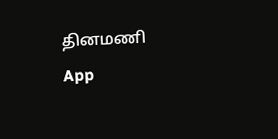தினமணி App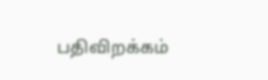பதிவிறக்கம்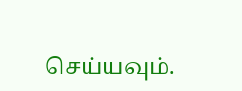செய்யவும்.